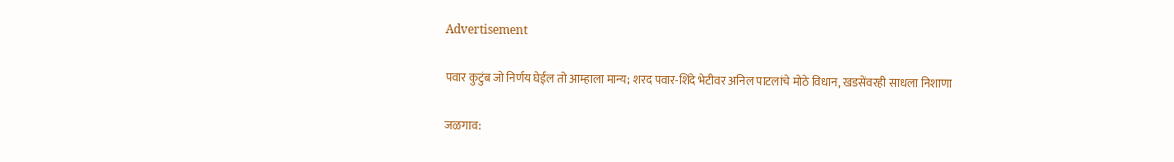Advertisement

पवार कुटुंब जो निर्णय घेईल तो आम्हाला मान्य; शरद पवार-शिंदे भेटीवर अनिल पाटलांचे मोठे विधान, खडसेंवरही साधला निशाणा

जळगाव: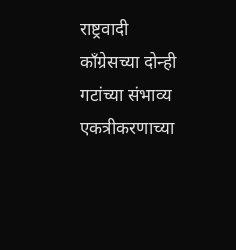राष्ट्रवादी काँग्रेसच्या दोन्ही गटांच्या संभाव्य एकत्रीकरणाच्या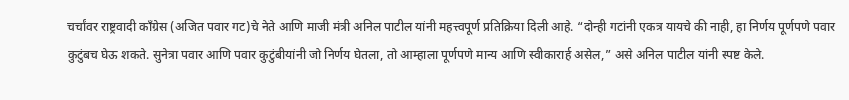चर्चांवर राष्ट्रवादी काँग्रेस (अजित पवार गट)चे नेते आणि माजी मंत्री अनिल पाटील यांनी महत्त्वपूर्ण प्रतिक्रिया दिली आहे. “दोन्ही गटांनी एकत्र यायचे की नाही, हा निर्णय पूर्णपणे पवार कुटुंबच घेऊ शकते. सुनेत्रा पवार आणि पवार कुटुंबीयांनी जो निर्णय घेतला, तो आम्हाला पूर्णपणे मान्य आणि स्वीकारार्ह असेल,” असे अनिल पाटील यांनी स्पष्ट केले.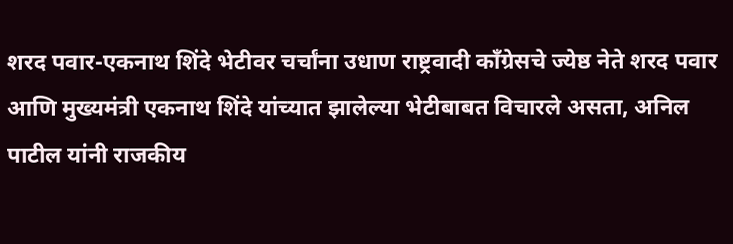शरद पवार-एकनाथ शिंदे भेटीवर चर्चांना उधाण राष्ट्रवादी काँग्रेसचे ज्येष्ठ नेते शरद पवार आणि मुख्यमंत्री एकनाथ शिंदे यांच्यात झालेल्या भेटीबाबत विचारले असता, अनिल पाटील यांनी राजकीय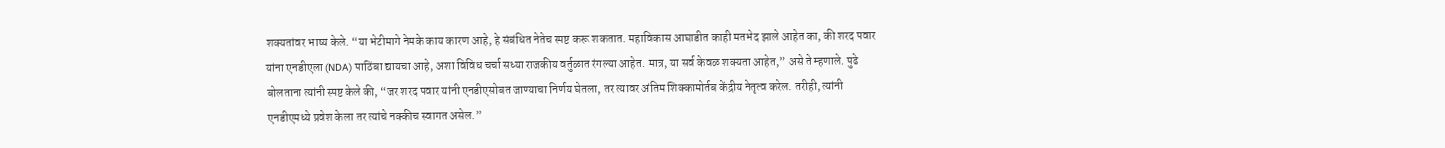शक्यतांवर भाष्य केले. “या भेटीमागे नेमके काय कारण आहे, हे संबंधित नेतेच स्पष्ट करू शकतात. महाविकास आघाडीत काही मतभेद झाले आहेत का, की शरद पवार यांना एनडीएला (NDA) पाठिंबा द्यायचा आहे, अशा विविध चर्चा सध्या राजकीय वर्तुळात रंगल्या आहेत. मात्र, या सर्व केवळ शक्यता आहेत,” असे ते म्हणाले. पुढे बोलताना त्यांनी स्पष्ट केले की, “जर शरद पवार यांनी एनडीएसोबत जाण्याचा निर्णय घेतला, तर त्यावर अंतिम शिक्कामोर्तब केंद्रीय नेतृत्व करेल. तरीही, त्यांनी एनडीएमध्ये प्रवेश केला तर त्यांचे नक्कीच स्वागत असेल.”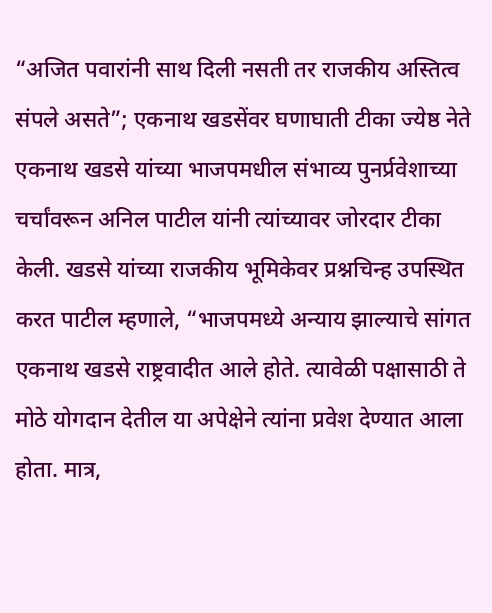“अजित पवारांनी साथ दिली नसती तर राजकीय अस्तित्व संपले असते”; एकनाथ खडसेंवर घणाघाती टीका ज्येष्ठ नेते एकनाथ खडसे यांच्या भाजपमधील संभाव्य पुनर्प्रवेशाच्या चर्चांवरून अनिल पाटील यांनी त्यांच्यावर जोरदार टीका केली. खडसे यांच्या राजकीय भूमिकेवर प्रश्नचिन्ह उपस्थित करत पाटील म्हणाले, “भाजपमध्ये अन्याय झाल्याचे सांगत एकनाथ खडसे राष्ट्रवादीत आले होते. त्यावेळी पक्षासाठी ते मोठे योगदान देतील या अपेक्षेने त्यांना प्रवेश देण्यात आला होता. मात्र,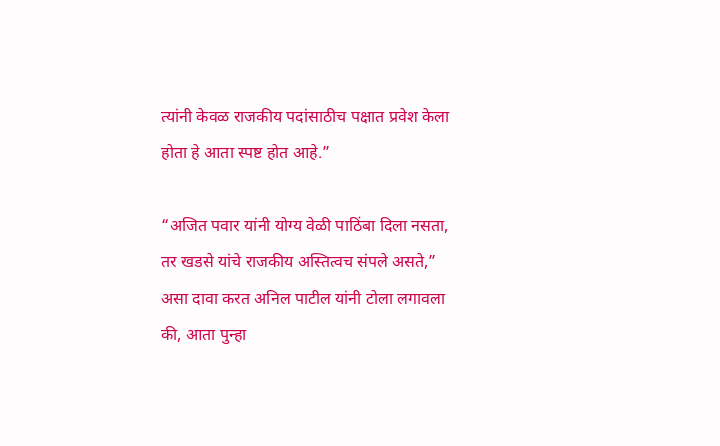त्यांनी केवळ राजकीय पदांसाठीच पक्षात प्रवेश केला होता हे आता स्पष्ट होत आहे.”

“अजित पवार यांनी योग्य वेळी पाठिंबा दिला नसता, तर खडसे यांचे राजकीय अस्तित्वच संपले असते,” असा दावा करत अनिल पाटील यांनी टोला लगावला की, आता पुन्हा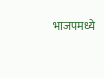भाजपमध्ये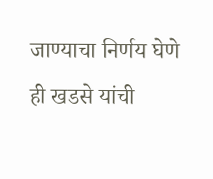जाण्याचा निर्णय घेणे ही खडसे यांची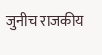जुनीच राजकीय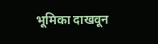भूमिका दाखवून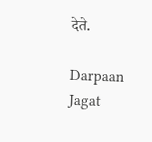देते.

Darpaan Jagat